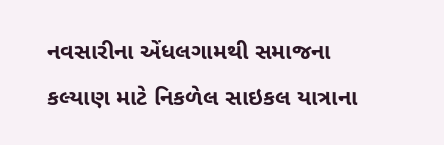નવસારીના એંધલગામથી સમાજના કલ્યાણ માટે નિકળેલ સાઇકલ યાત્રાના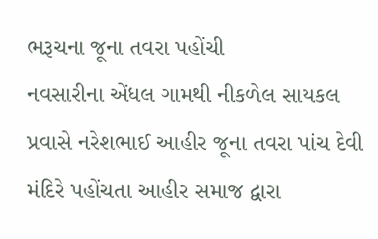ભરૂચના જૂના તવરા પહોંચી
નવસારીના એંધલ ગામથી નીકળેલ સાયકલ પ્રવાસે નરેશભાઈ આહીર જૂના તવરા પાંચ દેવી મંદિરે પહોંચતા આહીર સમાજ દ્વારા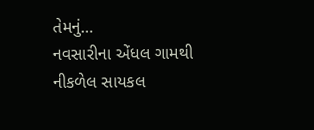તેમનું…
નવસારીના એંધલ ગામથી નીકળેલ સાયકલ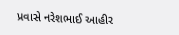પ્રવાસે નરેશભાઈ આહીર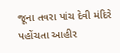જૂના તવરા પાંચ દેવી મંદિરે પહોંચતા આહીર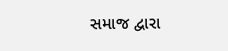સમાજ દ્વારા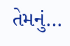તેમનું…